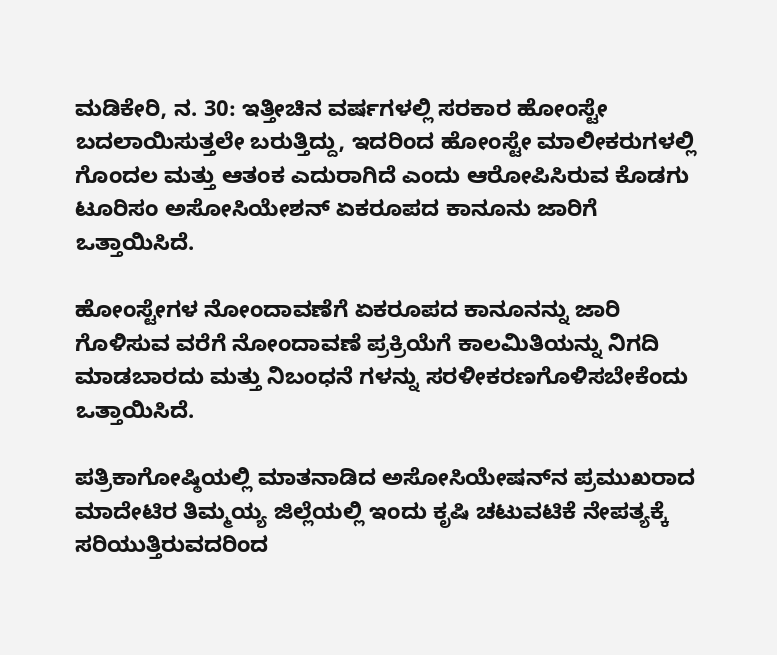ಮಡಿಕೇರಿ, ನ. 30: ಇತ್ತೀಚಿನ ವರ್ಷಗಳಲ್ಲಿ ಸರಕಾರ ಹೋಂಸ್ಟೇ ಬದಲಾಯಿಸುತ್ತಲೇ ಬರುತ್ತಿದ್ದು, ಇದರಿಂದ ಹೋಂಸ್ಟೇ ಮಾಲೀಕರುಗಳಲ್ಲಿ ಗೊಂದಲ ಮತ್ತು ಆತಂಕ ಎದುರಾಗಿದೆ ಎಂದು ಆರೋಪಿಸಿರುವ ಕೊಡಗು ಟೂರಿಸಂ ಅಸೋಸಿಯೇಶನ್ ಏಕರೂಪದ ಕಾನೂನು ಜಾರಿಗೆ ಒತ್ತಾಯಿಸಿದೆ.

ಹೋಂಸ್ಟೇಗಳ ನೋಂದಾವಣೆಗೆ ಏಕರೂಪದ ಕಾನೂನನ್ನು ಜಾರಿ ಗೊಳಿಸುವ ವರೆಗೆ ನೋಂದಾವಣೆ ಪ್ರಕ್ರಿಯೆಗೆ ಕಾಲಮಿತಿಯನ್ನು ನಿಗದಿ ಮಾಡಬಾರದು ಮತ್ತು ನಿಬಂಧನೆ ಗಳನ್ನು ಸರಳೀಕರಣಗೊಳಿಸಬೇಕೆಂದು ಒತ್ತಾಯಿಸಿದೆ.

ಪತ್ರಿಕಾಗೋಷ್ಠಿಯಲ್ಲಿ ಮಾತನಾಡಿದ ಅಸೋಸಿಯೇಷನ್‍ನ ಪ್ರಮುಖರಾದ ಮಾದೇಟಿರ ತಿಮ್ಮಯ್ಯ ಜಿಲ್ಲೆಯಲ್ಲಿ ಇಂದು ಕೃಷಿ ಚಟುವಟಿಕೆ ನೇಪತ್ಯಕ್ಕೆ ಸರಿಯುತ್ತಿರುವದರಿಂದ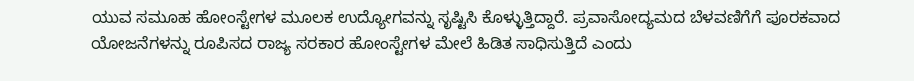ಯುವ ಸಮೂಹ ಹೋಂಸ್ಟೇಗಳ ಮೂಲಕ ಉದ್ಯೋಗವನ್ನು ಸೃಷ್ಟಿಸಿ ಕೊಳ್ಳುತ್ತಿದ್ದಾರೆ. ಪ್ರವಾಸೋದ್ಯಮದ ಬೆಳವಣಿಗೆಗೆ ಪೂರಕವಾದ ಯೋಜನೆಗಳನ್ನು ರೂಪಿಸದ ರಾಜ್ಯ ಸರಕಾರ ಹೋಂಸ್ಟೇಗಳ ಮೇಲೆ ಹಿಡಿತ ಸಾಧಿಸುತ್ತಿದೆ ಎಂದು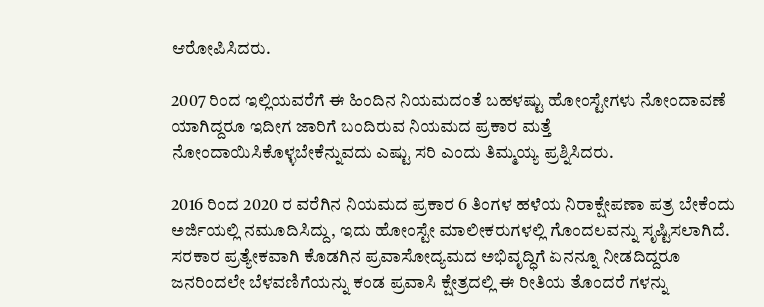ಆರೋಪಿಸಿದರು.

2007 ರಿಂದ ಇಲ್ಲಿಯವರೆಗೆ ಈ ಹಿಂದಿನ ನಿಯಮದಂತೆ ಬಹಳಷ್ಟು ಹೋಂಸ್ಟೇಗಳು ನೋಂದಾವಣೆ ಯಾಗಿದ್ದರೂ ಇದೀಗ ಜಾರಿಗೆ ಬಂದಿರುವ ನಿಯಮದ ಪ್ರಕಾರ ಮತ್ತೆ ನೋಂದಾಯಿಸಿಕೊಳ್ಳಬೇಕೆನ್ನುವದು ಎಷ್ಟು ಸರಿ ಎಂದು ತಿಮ್ಮಯ್ಯ ಪ್ರಶ್ನಿಸಿದರು.

2016 ರಿಂದ 2020 ರ ವರೆಗಿನ ನಿಯಮದ ಪ್ರಕಾರ 6 ತಿಂಗಳ ಹಳೆಯ ನಿರಾಕ್ಷೇಪಣಾ ಪತ್ರ ಬೇಕೆಂದು ಅರ್ಜಿಯಲ್ಲಿ ನಮೂದಿಸಿದ್ದು, ಇದು ಹೋಂಸ್ಟೇ ಮಾಲೀಕರುಗಳಲ್ಲಿ ಗೊಂದಲವನ್ನು ಸೃಷ್ಟಿಸಲಾಗಿದೆ. ಸರಕಾರ ಪ್ರತ್ಯೇಕವಾಗಿ ಕೊಡಗಿನ ಪ್ರವಾಸೋದ್ಯಮದ ಅಭಿವೃದ್ಧಿಗೆ ಏನನ್ನೂ ನೀಡದಿದ್ದರೂ ಜನರಿಂದಲೇ ಬೆಳವಣಿಗೆಯನ್ನು ಕಂಡ ಪ್ರವಾಸಿ ಕ್ಷೇತ್ರದಲ್ಲಿ ಈ ರೀತಿಯ ತೊಂದರೆ ಗಳನ್ನು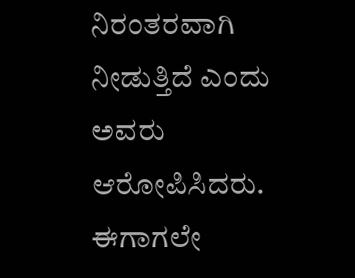ನಿರಂತರವಾಗಿ ನೀಡುತ್ತಿದೆ ಎಂದು ಅವರು ಆರೋಪಿಸಿದರು. ಈಗಾಗಲೇ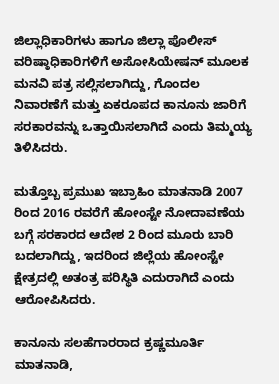ಜಿಲ್ಲಾಧಿಕಾರಿಗಳು ಹಾಗೂ ಜಿಲ್ಲಾ ಪೊಲೀಸ್ ವರಿಷ್ಠಾಧಿಕಾರಿಗಳಿಗೆ ಅಸೋಸಿಯೇಷನ್ ಮೂಲಕ ಮನವಿ ಪತ್ರ ಸಲ್ಲಿಸಲಾಗಿದ್ದು, ಗೊಂದಲ ನಿವಾರಣೆಗೆ ಮತ್ತು ಏಕರೂಪದ ಕಾನೂನು ಜಾರಿಗೆ ಸರಕಾರವನ್ನು ಒತ್ತಾಯಿಸಲಾಗಿದೆ ಎಂದು ತಿಮ್ಮಯ್ಯ ತಿಳಿಸಿದರು.

ಮತ್ತೊಬ್ಬ ಪ್ರಮುಖ ಇಬ್ರಾಹಿಂ ಮಾತನಾಡಿ 2007 ರಿಂದ 2016 ರವರೆಗೆ ಹೋಂಸ್ಟೇ ನೋದಾವಣೆಯ ಬಗ್ಗೆ ಸರಕಾರದ ಆದೇಶ 2 ರಿಂದ ಮೂರು ಬಾರಿ ಬದಲಾಗಿದ್ದು, ಇದರಿಂದ ಜಿಲ್ಲೆಯ ಹೋಂಸ್ಟೇ ಕ್ಷೇತ್ರದಲ್ಲಿ ಅತಂತ್ರ ಪರಿಸ್ಥಿತಿ ಎದುರಾಗಿದೆ ಎಂದು ಆರೋಪಿಸಿದರು.

ಕಾನೂನು ಸಲಹೆಗಾರರಾದ ಕ್ರಷ್ಣಮೂರ್ತಿ ಮಾತನಾಡಿ,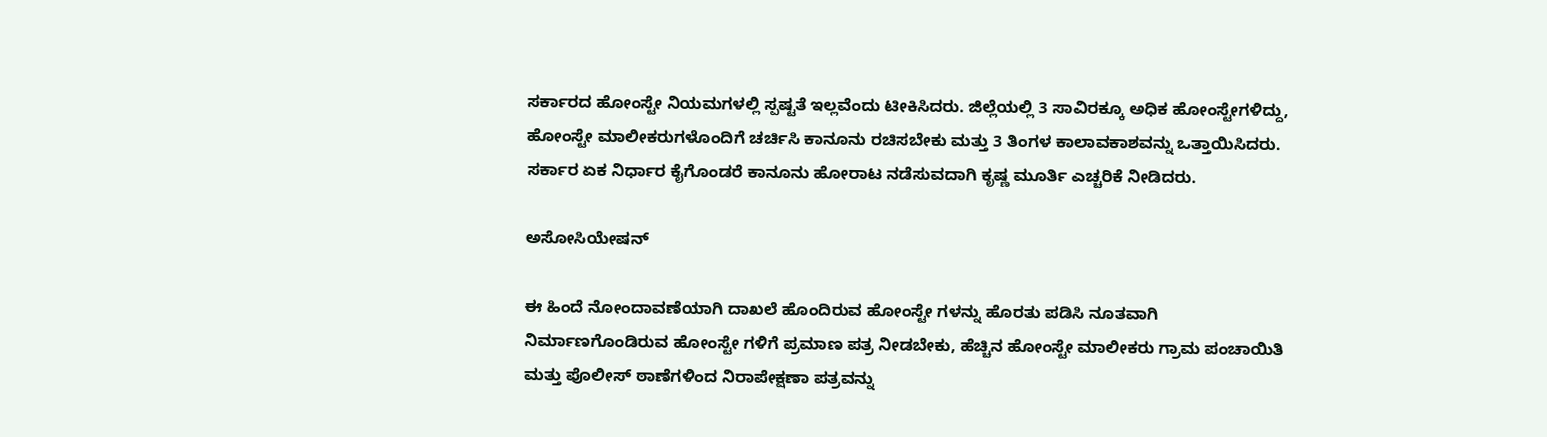ಸರ್ಕಾರದ ಹೋಂಸ್ಟೇ ನಿಯಮಗಳಲ್ಲಿ ಸ್ಪಷ್ಟತೆ ಇಲ್ಲವೆಂದು ಟೀಕಿಸಿದರು. ಜಿಲ್ಲೆಯಲ್ಲಿ 3 ಸಾವಿರಕ್ಕೂ ಅಧಿಕ ಹೋಂಸ್ಟೇಗಳಿದ್ದು, ಹೋಂಸ್ಟೇ ಮಾಲೀಕರುಗಳೊಂದಿಗೆ ಚರ್ಚಿಸಿ ಕಾನೂನು ರಚಿಸಬೇಕು ಮತ್ತು 3 ತಿಂಗಳ ಕಾಲಾವಕಾಶವನ್ನು ಒತ್ತಾಯಿಸಿದರು. ಸರ್ಕಾರ ಏಕ ನಿರ್ಧಾರ ಕೈಗೊಂಡರೆ ಕಾನೂನು ಹೋರಾಟ ನಡೆಸುವದಾಗಿ ಕೃಷ್ಣ ಮೂರ್ತಿ ಎಚ್ಚರಿಕೆ ನೀಡಿದರು.

ಅಸೋಸಿಯೇಷನ್

ಈ ಹಿಂದೆ ನೋಂದಾವಣೆಯಾಗಿ ದಾಖಲೆ ಹೊಂದಿರುವ ಹೋಂಸ್ಟೇ ಗಳನ್ನು ಹೊರತು ಪಡಿಸಿ ನೂತವಾಗಿ ನಿರ್ಮಾಣಗೊಂಡಿರುವ ಹೋಂಸ್ಟೇ ಗಳಿಗೆ ಪ್ರಮಾಣ ಪತ್ರ ನೀಡಬೇಕು, ಹೆಚ್ಚಿನ ಹೋಂಸ್ಟೇ ಮಾಲೀಕರು ಗ್ರಾಮ ಪಂಚಾಯಿತಿ ಮತ್ತು ಪೊಲೀಸ್ ಠಾಣೆಗಳಿಂದ ನಿರಾಪೇಕ್ಷಣಾ ಪತ್ರವನ್ನು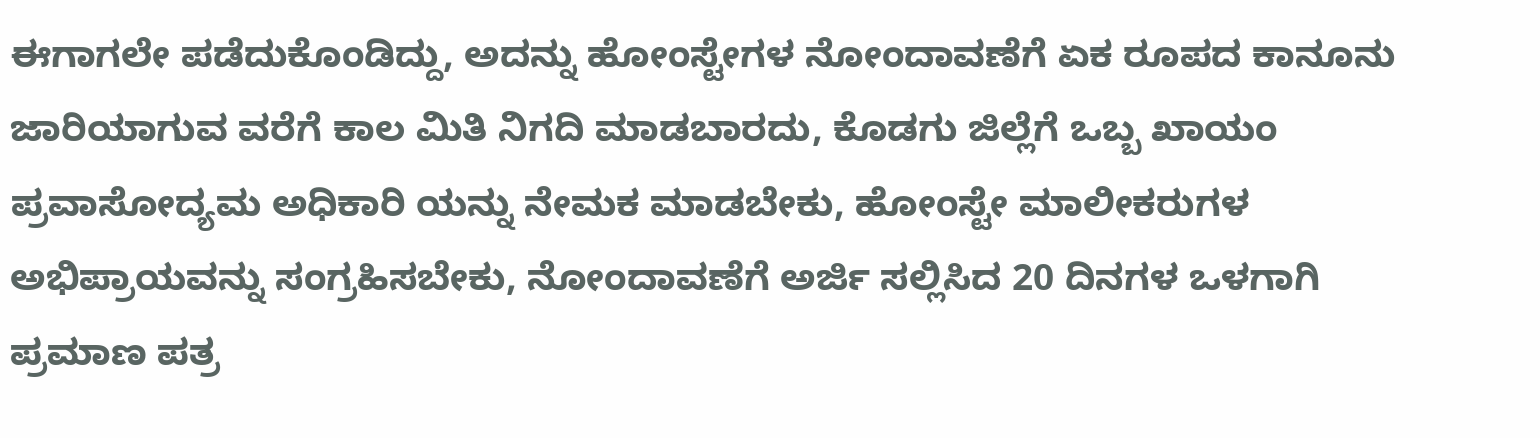ಈಗಾಗಲೇ ಪಡೆದುಕೊಂಡಿದ್ದು, ಅದನ್ನು ಹೋಂಸ್ಟೇಗಳ ನೋಂದಾವಣೆಗೆ ಏಕ ರೂಪದ ಕಾನೂನು ಜಾರಿಯಾಗುವ ವರೆಗೆ ಕಾಲ ಮಿತಿ ನಿಗದಿ ಮಾಡಬಾರದು, ಕೊಡಗು ಜಿಲ್ಲೆಗೆ ಒಬ್ಬ ಖಾಯಂ ಪ್ರವಾಸೋದ್ಯಮ ಅಧಿಕಾರಿ ಯನ್ನು ನೇಮಕ ಮಾಡಬೇಕು, ಹೋಂಸ್ಟೇ ಮಾಲೀಕರುಗಳ ಅಭಿಪ್ರಾಯವನ್ನು ಸಂಗ್ರಹಿಸಬೇಕು, ನೋಂದಾವಣೆಗೆ ಅರ್ಜಿ ಸಲ್ಲಿಸಿದ 20 ದಿನಗಳ ಒಳಗಾಗಿ ಪ್ರಮಾಣ ಪತ್ರ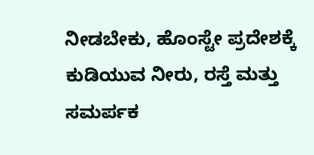ನೀಡಬೇಕು, ಹೊಂಸ್ಟೇ ಪ್ರದೇಶಕ್ಕೆ ಕುಡಿಯುವ ನೀರು, ರಸ್ತೆ ಮತ್ತು ಸಮರ್ಪಕ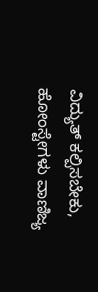ವಿದ್ಯುತ್ ಕಲ್ಪಿಸಬೇಕು, ಹೋಂಸ್ಟೇಗಳು ವಾಣಿಜ್ಯ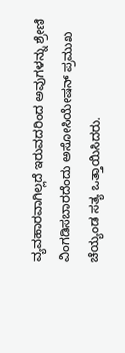ವ್ಯವಹಾರವಾಗಿಲ್ಲದೆ ಇರುವದರಿಂದ ಅವುಗಳನ್ನು ಶ್ರೇಣಿ ವಿಂಗಡಿಸಬಾರದೆಂದು ಅಸೋಸಿಯೇಷನ್ ಪ್ರಮುಖ ಚೆಯ್ಯಂಡ ಸತ್ಯ ಒತ್ತಾಯಿಸಿದರು.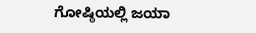ಗೋಷ್ಠಿಯಲ್ಲಿ ಜಯಾ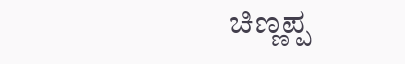ಚಿಣ್ಣಪ್ಪ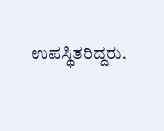ಉಪಸ್ಥಿತರಿದ್ದರು.